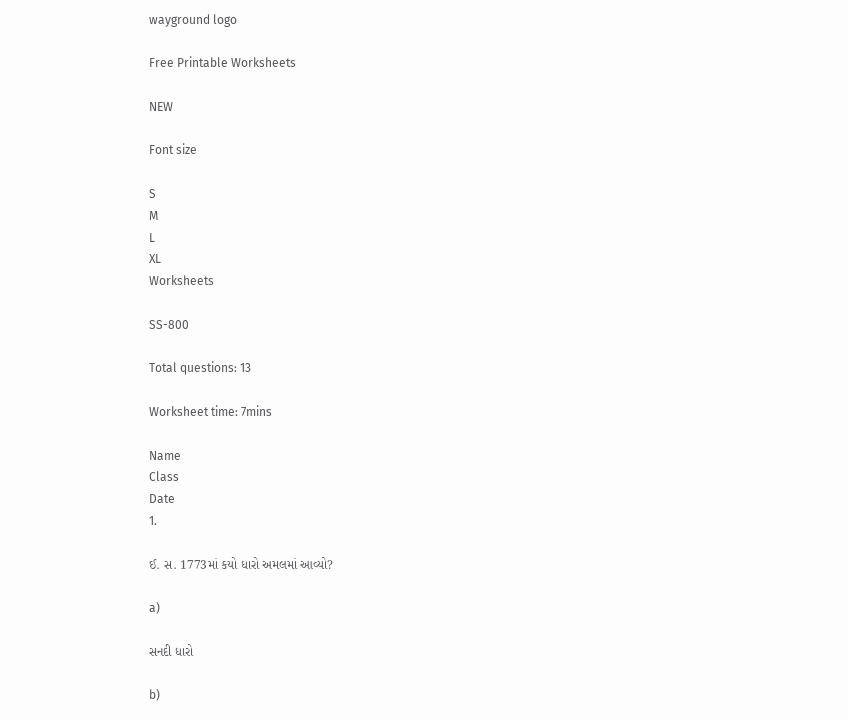wayground logo

Free Printable Worksheets

NEW

Font size

S
M
L
XL
Worksheets

SS-800

Total questions: 13

Worksheet time: 7mins

Name
Class
Date
1.

ઈ. સ. 1773માં કયો ધારો અમલમાં આવ્યો?

a)

સનદી ધારો

b)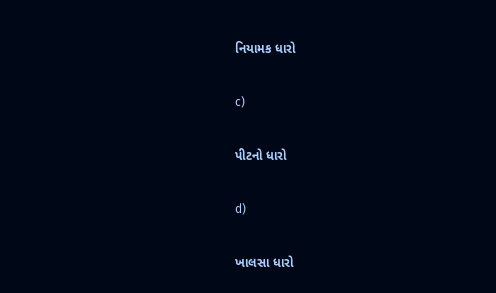નિયામક ધારો

c)

પીટનો ધારો

d)

ખાલસા ધારો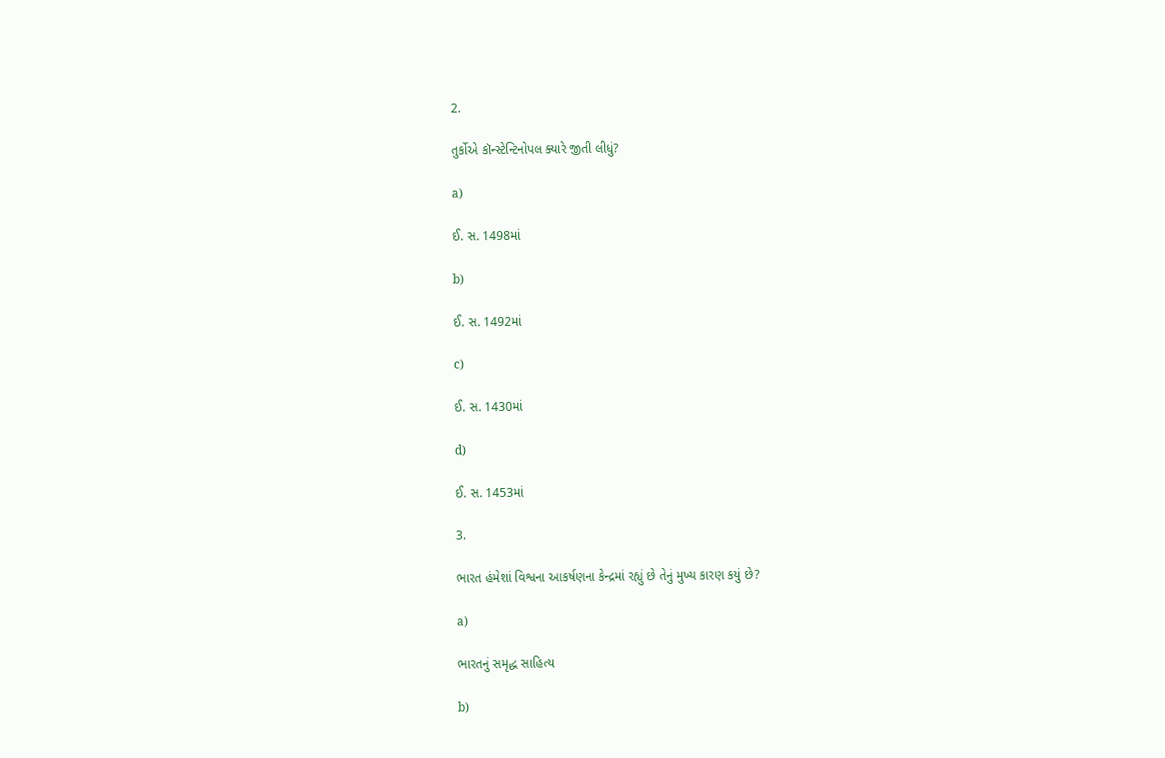2.

તુર્કોએ કૉન્સ્ટેન્ટિનોપલ ક્યારે જીતી લીધું?

a)

ઈ. સ. 1498માં

b)

ઈ. સ. 1492માં

c)

ઈ. સ. 1430માં

d)

ઈ. સ. 1453માં

3.

ભારત હંમેશાં વિશ્વના આકર્ષણના કેન્દ્રમાં રહ્યું છે તેનું મુખ્ય કારણ કયું છે?

a)

ભારતનું સમૃદ્ધ સાહિત્ય

b)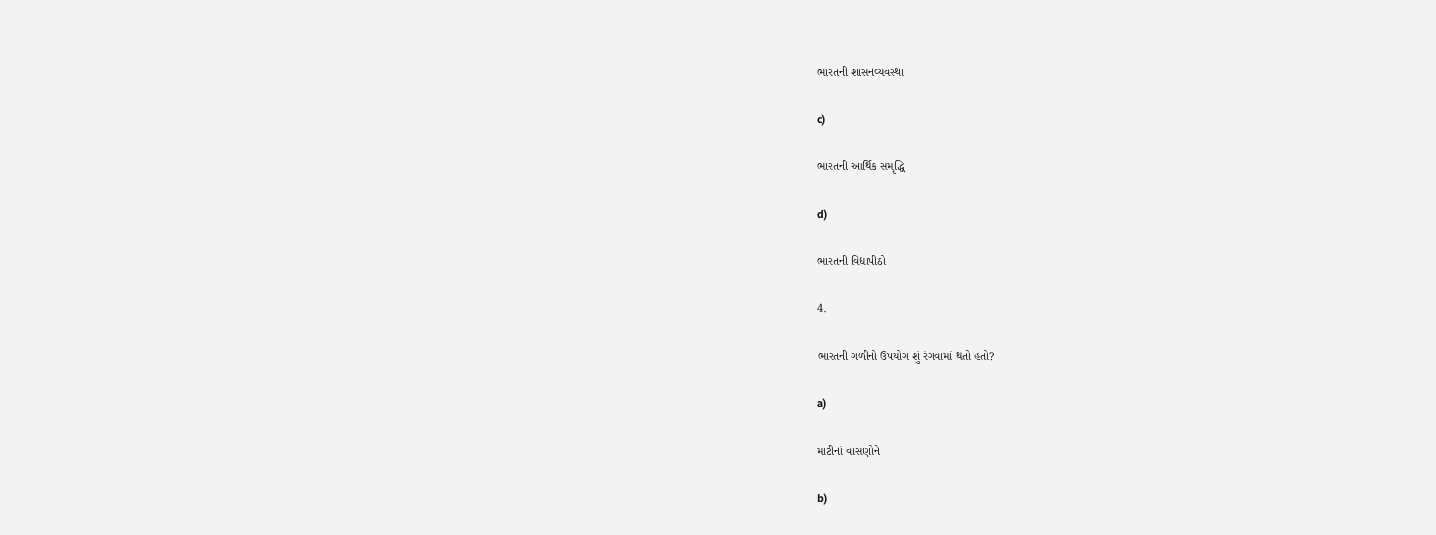ભારતની શાસનવ્યવસ્થા

c)

ભારતની આર્થિક સમૃદ્ધિ

d)

ભારતની વિદ્યાપીઠો

4.

ભારતની ગળીનો ઉપયોગ શું રંગવામાં થતો હતો?

a)

માટીનાં વાસણોને

b)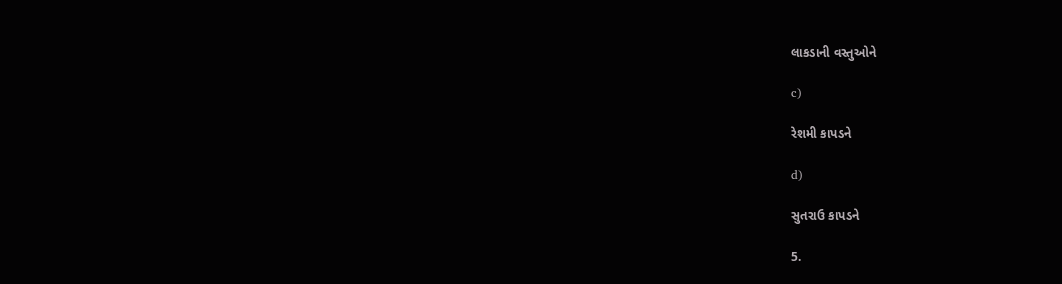લાકડાની વસ્તુઓને

c)

રેશમી કાપડને

d)

સુતરાઉ કાપડને

5.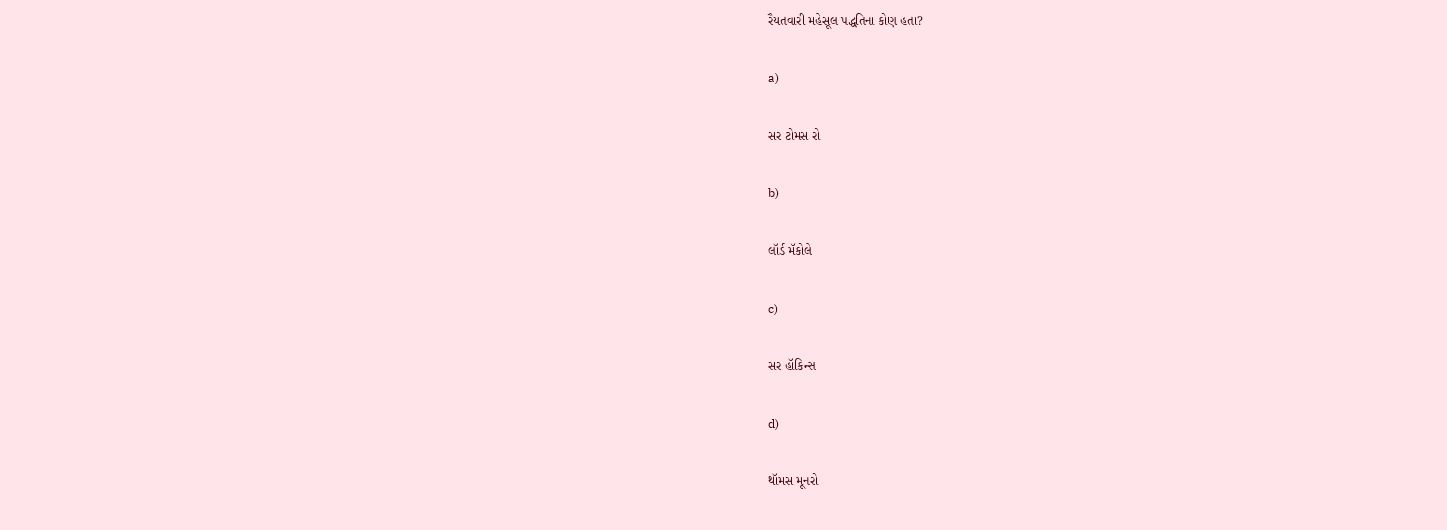રૈયતવારી મહેસૂલ પદ્ધતિના કોણ હતા?

a)

સર ટોમસ રો

b)

લૉર્ડ મૅકોલે

c)

સર હૉકિન્સ

d)

થૉમસ મૂનરો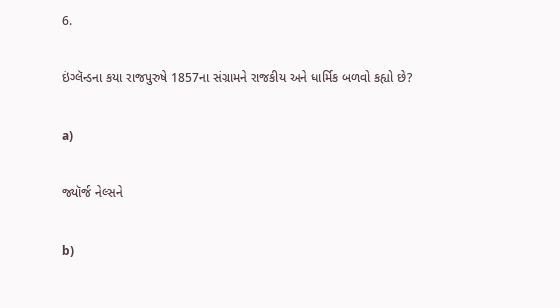6.

ઇંગ્લૅન્ડના કયા રાજપુરુષે 1857ના સંગ્રામને રાજકીય અને ધાર્મિક બળવો કહ્યો છે?

a)

જ્યૉર્જ નેલ્સને

b)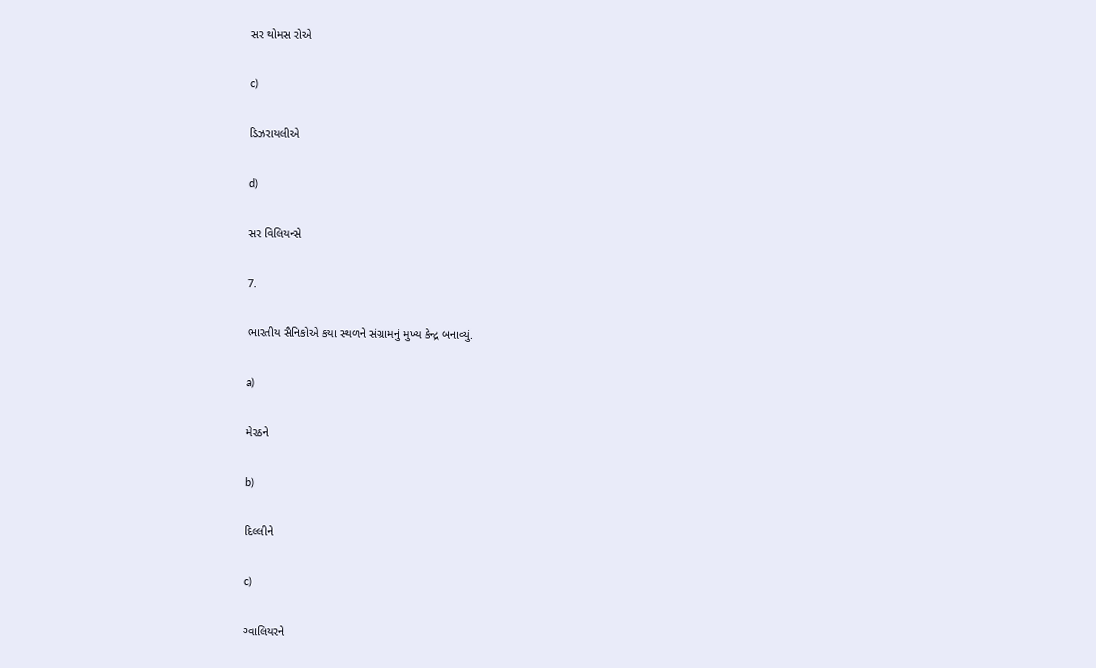સર થોમસ રોએ

c)

ડિઝરાયલીએ

d)

સર વિલિયન્સે

7.

ભારતીય સૈનિકોએ કયા સ્થળને સંગ્રામનું મુખ્ય કેન્દ્ર બનાવ્યું.

a)

મેરઠને

b)

દિલ્લીને

c)

ગ્વાલિયરને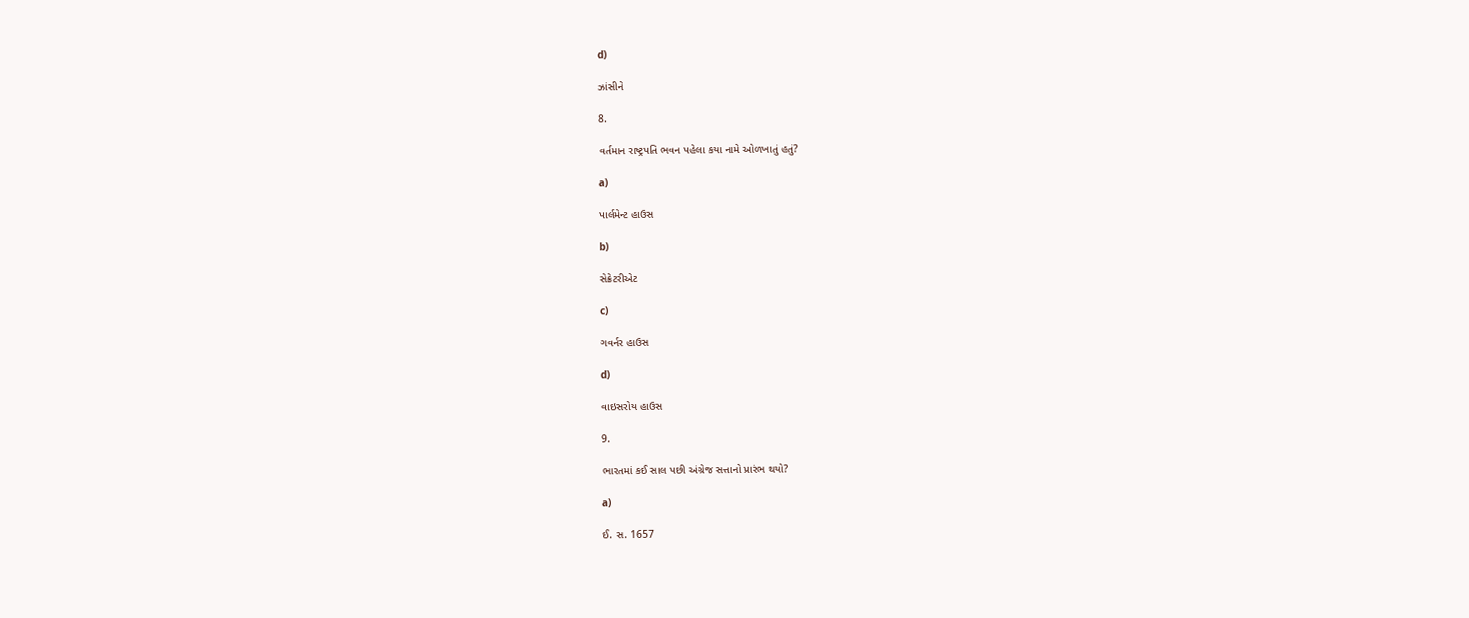d)

ઝાંસીને

8.

વર્તમાન રાષ્ટ્રપતિ ભવન પહેલા કયા નામે ઓળખાતું હતું?

a)

પાર્લમેન્ટ હાઉસ

b)

સેક્રેટરીએટ

c)

ગવર્નર હાઉસ

d)

વાઇસરોય હાઉસ

9.

ભારતમાં કઈ સાલ પછી અંગ્રેજ સત્તાનો પ્રારંભ થયો?

a)

ઈ. સ. 1657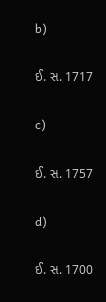b)

ઈ. સ. 1717

c)

ઈ. સ. 1757

d)

ઈ. સ. 1700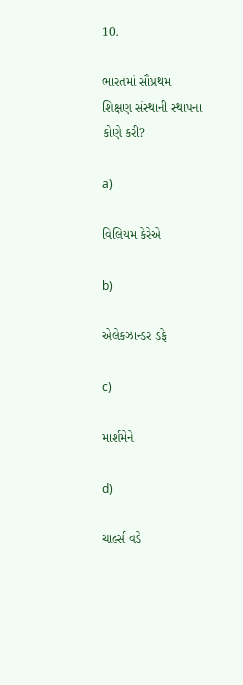10.

ભારતમાં સૌપ્રથમ શિક્ષણ સંસ્થાની સ્થાપના કોણે કરી?

a)

વિલિયમ કેરેએ

b)

એલેકઝાન્ડર ડફે

c)

માર્શમેને

d)

ચાર્લ્સ વડે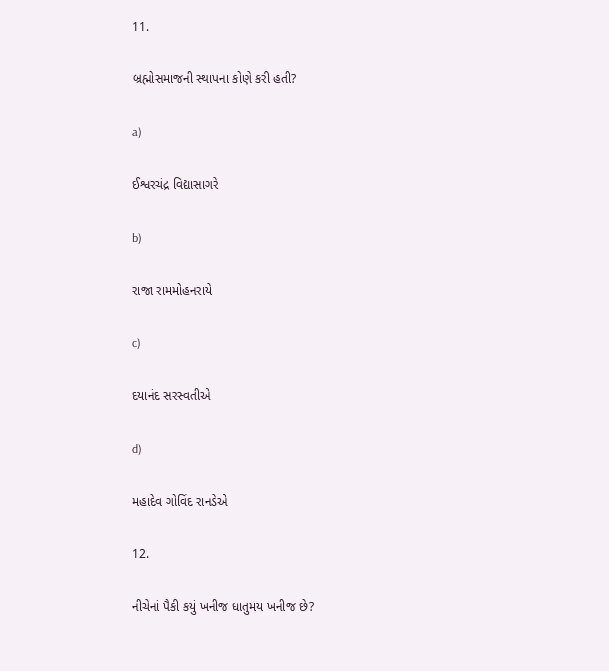11.

બ્રહ્મોસમાજની સ્થાપના કોણે કરી હતી?

a)

ઈશ્વરચંદ્ર વિદ્યાસાગરે

b)

રાજા રામમોહનરાયે

c)

દયાનંદ સરસ્વતીએ

d)

મહાદેવ ગોવિંદ રાનડેએ

12.

નીચેનાં પૈકી કયું ખનીજ ધાતુમય ખનીજ છે?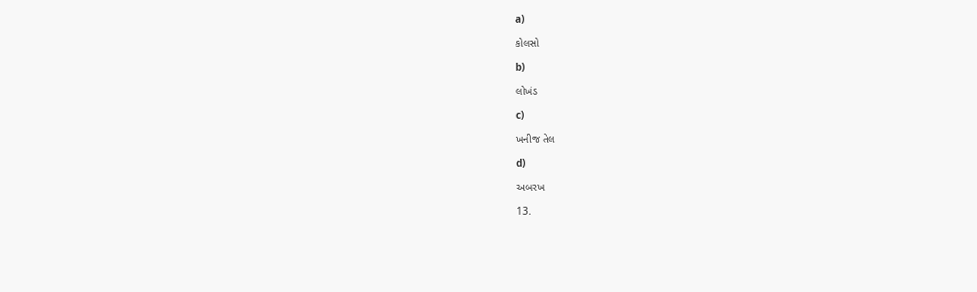a)

કોલસો

b)

લોખંડ

c)

ખનીજ તેલ

d)

અબરખ

13.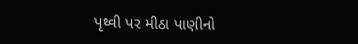પૃથ્વી પર મીઠા પાણીનો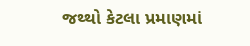જથ્થો કેટલા પ્રમાણમાં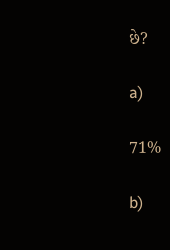છે?

a)

71%

b)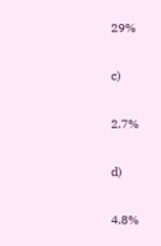29%

c)

2.7%

d)

4.8%